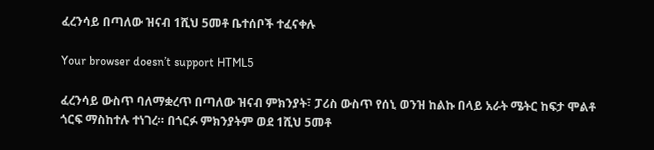ፈረንሳይ በጣለው ዝናብ 1ሺህ 5መቶ ቤተሰቦች ተፈናቀሉ

Your browser doesn’t support HTML5

ፈረንሳይ ውስጥ ባለማቋረጥ በጣለው ዝናብ ምክንያት፣ ፓሪስ ውስጥ የሰኒ ወንዝ ከልኩ በላይ አራት ሜትር ከፍታ ሞልቶ ጎርፍ ማስከተሉ ተነገረ። በጎርፉ ምክንያትም ወደ 1ሺህ 5መቶ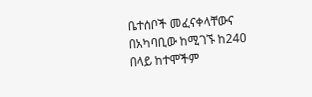ቤተሰቦች መፈናቀላቸውና በአካባቢው ከሚገኙ ከ240 በላይ ከተሞችም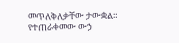መጥለቅለቃቸው ታውቋል። የተጠራቀመው ውኃ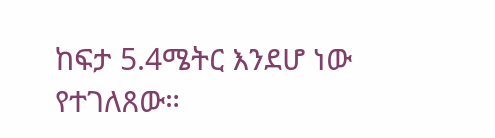ከፍታ 5.4ሜትር እንደሆ ነው የተገለጸው።